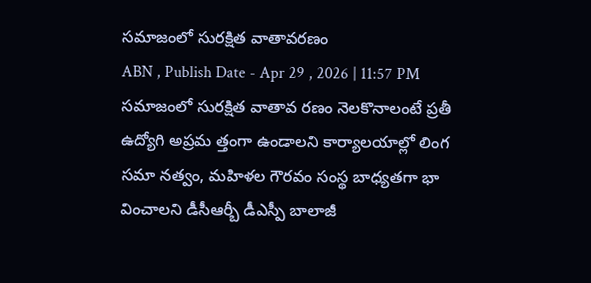సమాజంలో సురక్షిత వాతావరణం
ABN , Publish Date - Apr 29 , 2026 | 11:57 PM
సమాజంలో సురక్షిత వాతావ రణం నెలకొనాలంటే ప్రతీ ఉద్యోగి అప్రమ త్తంగా ఉండాలని కార్యాలయాల్లో లింగ సమా నత్వం, మహిళల గౌరవం సంస్థ బాధ్యతగా భా వించాలని డీసీఆర్బీ డీఎస్పీ బాలాజీ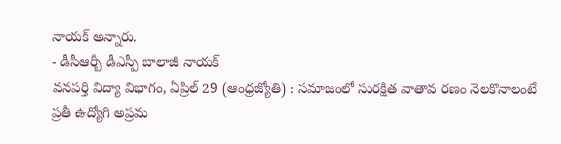నాయక్ అన్నారు.
- డీసీఆర్బీ డీఎస్పీ బాలాజీ నాయక్
వనపర్తి విద్యా విభాగం, ఏప్రిల్ 29 (ఆంధ్రజ్యోతి) : సమాజంలో సురక్షిత వాతావ రణం నెలకొనాలంటే ప్రతీ ఉద్యోగి అప్రమ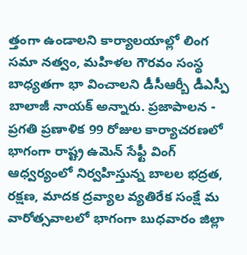త్తంగా ఉండాలని కార్యాలయాల్లో లింగ సమా నత్వం, మహిళల గౌరవం సంస్థ బాధ్యతగా భా వించాలని డీసీఆర్బీ డీఎస్పీ బాలాజీ నాయక్ అన్నారు. ప్రజాపాలన - ప్రగతి ప్రణాళిక 99 రోజుల కార్యాచరణలో భాగంగా రాష్ట్ర ఉమెన్ సేఫ్టీ వింగ్ ఆధ్వర్యంలో నిర్వహిస్తున్న బాలల భద్రత, రక్షణ, మాదక ద్రవ్యాల వ్యతిరేక సంక్షే మ వారోత్సవాలలో భాగంగా బుధవారం జిల్లా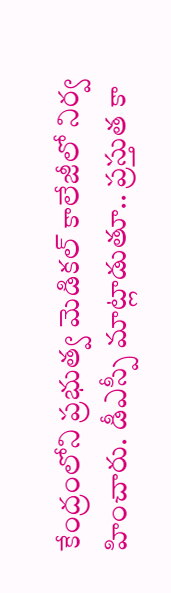కేంద్రంలోని ప్రభుత్వ మెడికల్ కాలేజీలో నిర్వ హించారు. డీఎస్పీ మాట్లాడుతూ.. ప్రస్తుత కా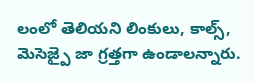లంలో తెలియని లింకులు, కాల్స్, మెసెజ్పై జా గ్రత్తగా ఉండాలన్నారు.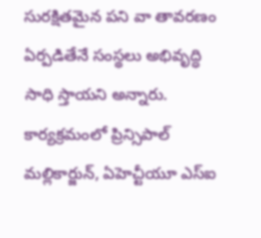సురక్షితమైన పని వా తావరణం ఏర్పడితేనే సంస్థలు అభివృద్ధి సాధి స్తాయని అన్నారు. కార్యక్రమంలో ప్రిన్సిపాల్ మల్లికార్జున్, ఏహెచ్టీయూ ఎస్ఐ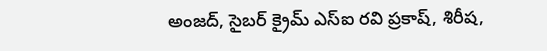అంజద్, సైబర్ క్రైమ్ ఎస్ఐ రవి ప్రకాష్, శిరీష,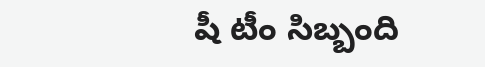షీ టీం సిబ్బంది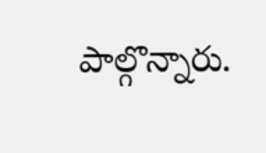పాల్గొన్నారు.